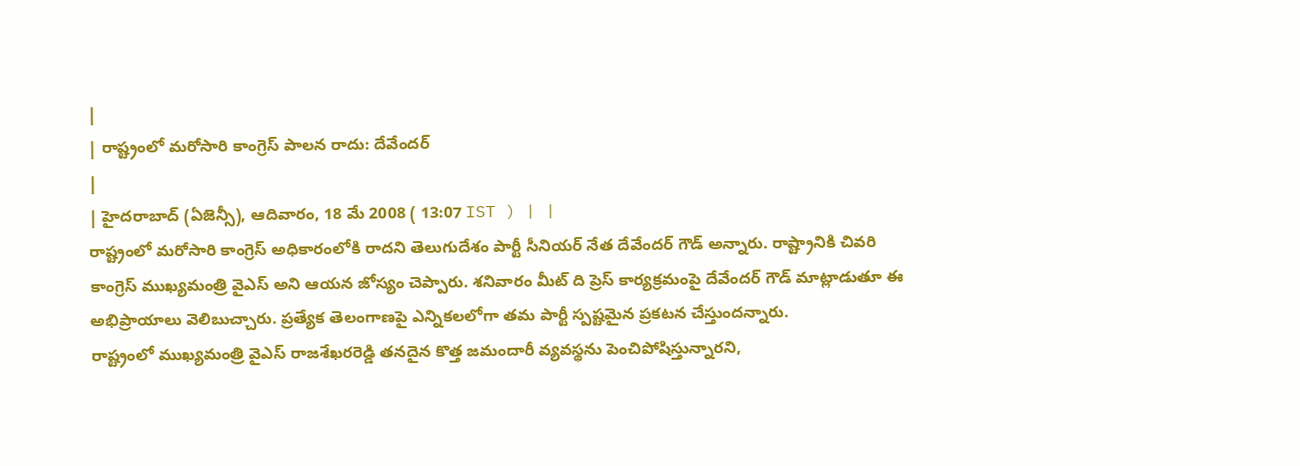|
| రాష్ట్రంలో మరోసారి కాంగ్రెస్ పాలన రాదు: దేవేందర్
|
| హైదరాబాద్ (ఏజెన్సీ), ఆదివారం, 18 మే 2008 ( 13:07 IST ) | |
రాష్ట్రంలో మరోసారి కాంగ్రెస్ అధికారంలోకి రాదని తెలుగుదేశం పార్టీ సీనియర్ నేత దేవేందర్ గౌడ్ అన్నారు. రాష్ట్రానికి చివరి కాంగ్రెస్ ముఖ్యమంత్రి వైఎస్ అని ఆయన జోస్యం చెప్పారు. శనివారం మీట్ ది ప్రెస్ కార్యక్రమంపై దేవేందర్ గౌడ్ మాట్లాడుతూ ఈ అభిప్రాయాలు వెలిబుచ్చారు. ప్రత్యేక తెలంగాణపై ఎన్నికలలోగా తమ పార్టీ స్పష్టమైన ప్రకటన చేస్తుందన్నారు.
రాష్ట్రంలో ముఖ్యమంత్రి వైఎస్ రాజశేఖరరెడ్డి తనదైన కొత్త జమందారీ వ్యవస్థను పెంచిపోషిస్తున్నారని,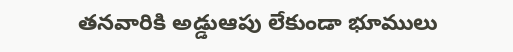తనవారికి అడ్డుఆపు లేకుండా భూములు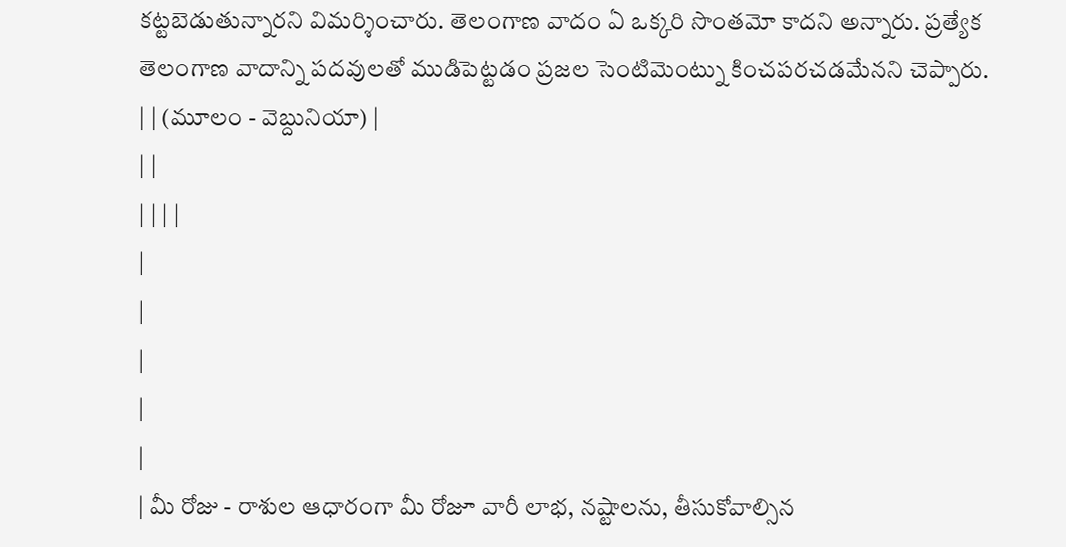కట్టబెడుతున్నారని విమర్శించారు. తెలంగాణ వాదం ఏ ఒక్కరి సొంతమో కాదని అన్నారు. ప్రత్యేక తెలంగాణ వాదాన్ని పదవులతో ముడిపెట్టడం ప్రజల సెంటిమెంట్ను కించపరచడమేనని చెప్పారు.
| | (మూలం - వెబ్దునియా) |
| |
| | | |
|
|
|
|
|
| మీ రోజు - రాశుల ఆధారంగా మీ రోజూ వారీ లాభ, నష్టాలను, తీసుకోవాల్సిన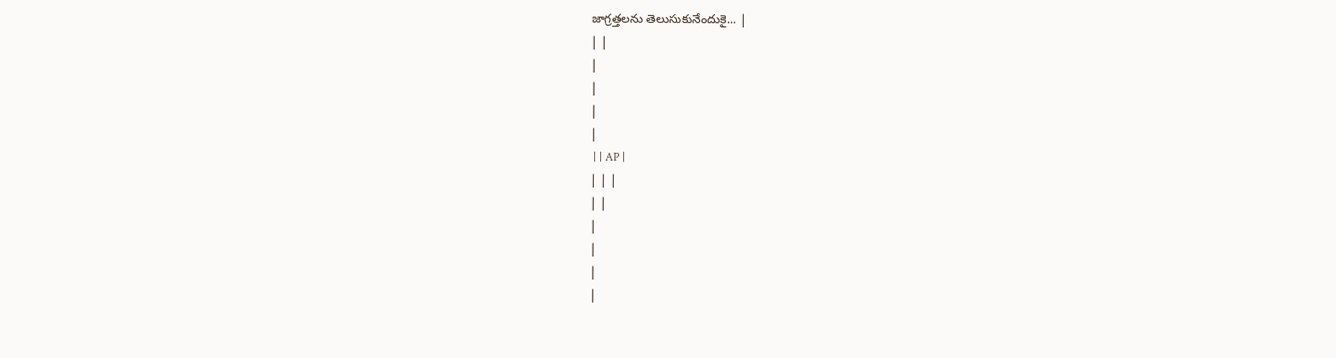జాగ్రత్తలను తెలుసుకునేందుకై... |
| |
|
|
|
|
 | | AP |
| | |
| |
|
|
|
|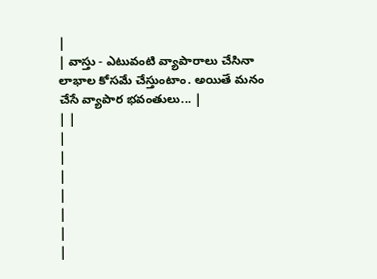|
| వాస్తు - ఎటువంటి వ్యాపారాలు చేసినా లాభాల కోసమే చేస్తుంటాం. అయితే మనం చేసే వ్యాపార భవంతులు... |
| |
|
|
|
|
|
|
|